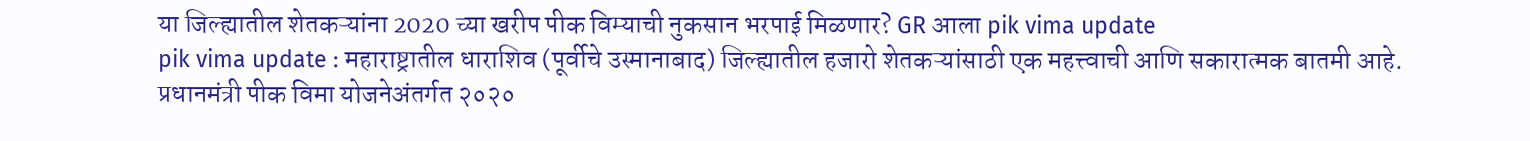या जिल्ह्यातील शेतकऱ्यांना 2020 च्या खरीप पीक विम्याची नुकसान भरपाई मिळणार? GR आला pik vima update
pik vima update : महाराष्ट्रातील धाराशिव (पूर्वीचे उस्मानाबाद) जिल्ह्यातील हजारो शेतकऱ्यांसाठी एक महत्त्वाची आणि सकारात्मक बातमी आहे. प्रधानमंत्री पीक विमा योजनेअंतर्गत २०२०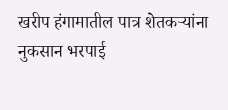खरीप हंगामातील पात्र शेतकऱ्यांना नुकसान भरपाई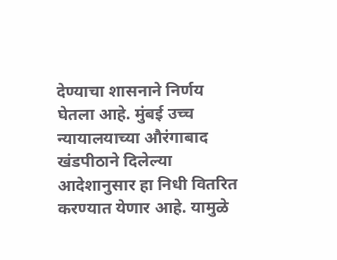देण्याचा शासनाने निर्णय घेतला आहे. मुंबई उच्च न्यायालयाच्या औरंगाबाद खंडपीठाने दिलेल्या आदेशानुसार हा निधी वितरित करण्यात येणार आहे. यामुळे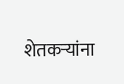शेतकऱ्यांना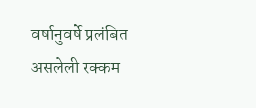वर्षानुवर्षे प्रलंबित असलेली रक्कम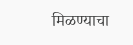मिळण्याचा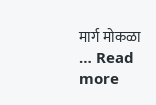मार्ग मोकळा … Read more